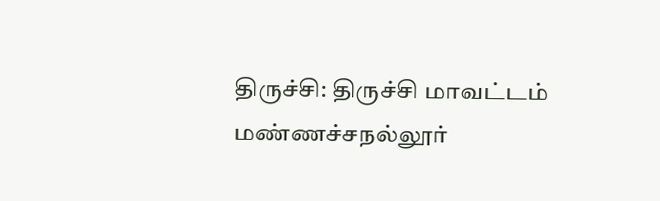திருச்சி: திருச்சி மாவட்டம் மண்ணச்சநல்லூர்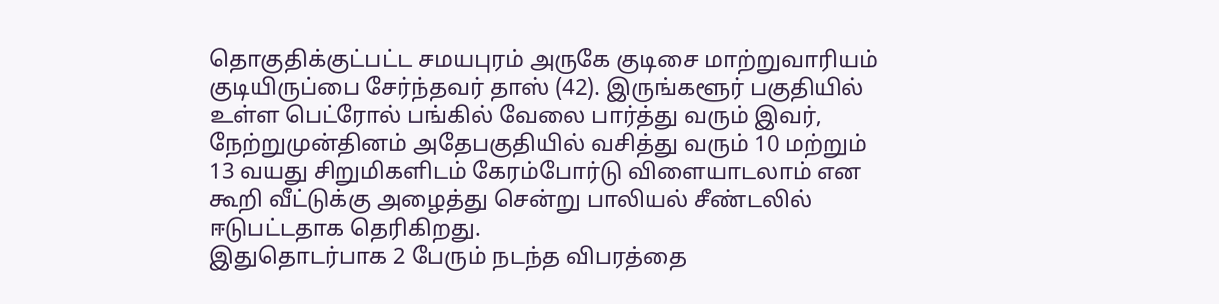தொகுதிக்குட்பட்ட சமயபுரம் அருகே குடிசை மாற்றுவாரியம் குடியிருப்பை சேர்ந்தவர் தாஸ் (42). இருங்களூர் பகுதியில் உள்ள பெட்ரோல் பங்கில் வேலை பார்த்து வரும் இவர், நேற்றுமுன்தினம் அதேபகுதியில் வசித்து வரும் 10 மற்றும் 13 வயது சிறுமிகளிடம் கேரம்போர்டு விளையாடலாம் என கூறி வீட்டுக்கு அழைத்து சென்று பாலியல் சீண்டலில் ஈடுபட்டதாக தெரிகிறது.
இதுதொடர்பாக 2 பேரும் நடந்த விபரத்தை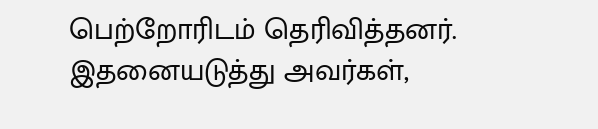பெற்றோரிடம் தெரிவித்தனர். இதனையடுத்து அவர்கள்,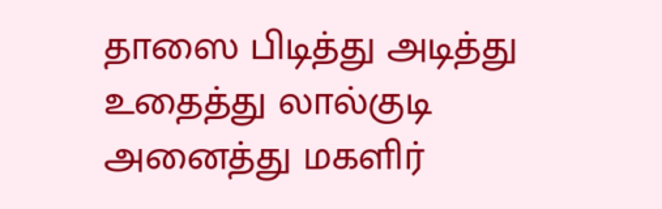தாஸை பிடித்து அடித்து உதைத்து லால்குடி அனைத்து மகளிர்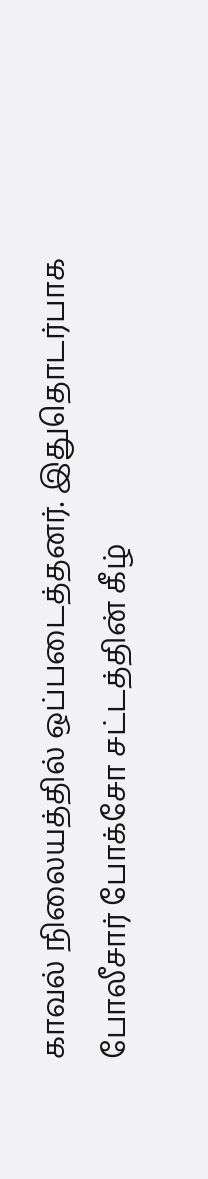காவல் நிலையத்தில் ஒப்படைத்தனர். இதுதொடர்பாக போலீசார் போக்சோ சட்டத்தின் கீழ்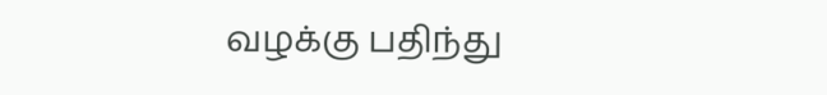வழக்கு பதிந்து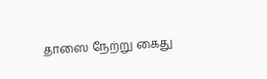தாஸை நேற்று கைது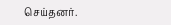செய்தனர்.